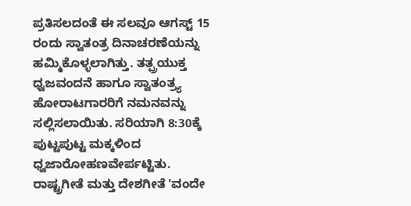ಪ್ರತಿಸಲದಂತೆ ಈ ಸಲವೂ ಆಗಸ್ಟ್ 15 ರಂದು ಸ್ವಾತಂತ್ರ ದಿನಾಚರಣೆಯನ್ನು ಹಮ್ಮಿಕೊಳ್ಳಲಾಗಿತ್ತು. ತತ್ಪ್ರಯುಕ್ತ ಧ್ವಜವಂದನೆ ಹಾಗೂ ಸ್ವಾತಂತ್ರ್ಯ ಹೋರಾಟಗಾರರಿಗೆ ನಮನವನ್ನು ಸಲ್ಲಿಸಲಾಯಿತು. ಸರಿಯಾಗಿ 8:30ಕ್ಕೆ ಪುಟ್ಟಪುಟ್ಟ ಮಕ್ಕಳಿಂದ ಧ್ವಜಾರೋಹಣವೇರ್ಪಟ್ಟಿತು. ರಾಷ್ಟ್ರಗೀತೆ ಮತ್ತು ದೇಶಗೀತೆ 'ವಂದೇ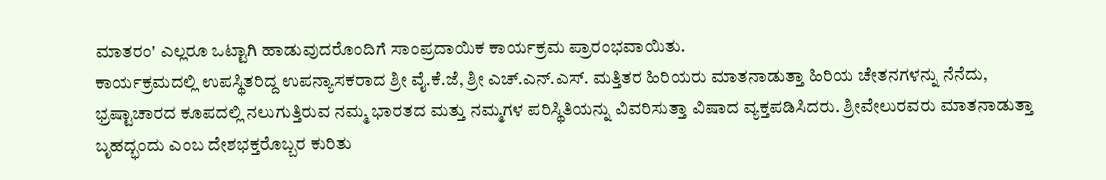ಮಾತರಂ' ಎಲ್ಲರೂ ಒಟ್ಟಾಗಿ ಹಾಡುವುದರೊಂದಿಗೆ ಸಾಂಪ್ರದಾಯಿಕ ಕಾರ್ಯಕ್ರಮ ಪ್ರಾರಂಭವಾಯಿತು.
ಕಾರ್ಯಕ್ರಮದಲ್ಲಿ ಉಪಸ್ಥಿತರಿದ್ದ ಉಪನ್ಯಾಸಕರಾದ ಶ್ರೀ ವೈ.ಕೆ.ಜೆ, ಶ್ರೀ ಎಚ್.ಎನ್.ಎಸ್. ಮತ್ತಿತರ ಹಿರಿಯರು ಮಾತನಾಡುತ್ತಾ ಹಿರಿಯ ಚೇತನಗಳನ್ನು ನೆನೆದು, ಭ್ರಷ್ಟಾಚಾರದ ಕೂಪದಲ್ಲಿ ನಲುಗುತ್ತಿರುವ ನಮ್ಮ ಭಾರತದ ಮತ್ತು ನಮ್ಮಗಳ ಪರಿಸ್ಥಿತಿಯನ್ನು ವಿವರಿಸುತ್ತಾ ವಿಷಾದ ವ್ಯಕ್ತಪಡಿಸಿದರು. ಶ್ರೀವೇಲುರವರು ಮಾತನಾಡುತ್ತಾ ಬೃಹದ್ಭಂದು ಎಂಬ ದೇಶಭಕ್ತರೊಬ್ಬರ ಕುರಿತು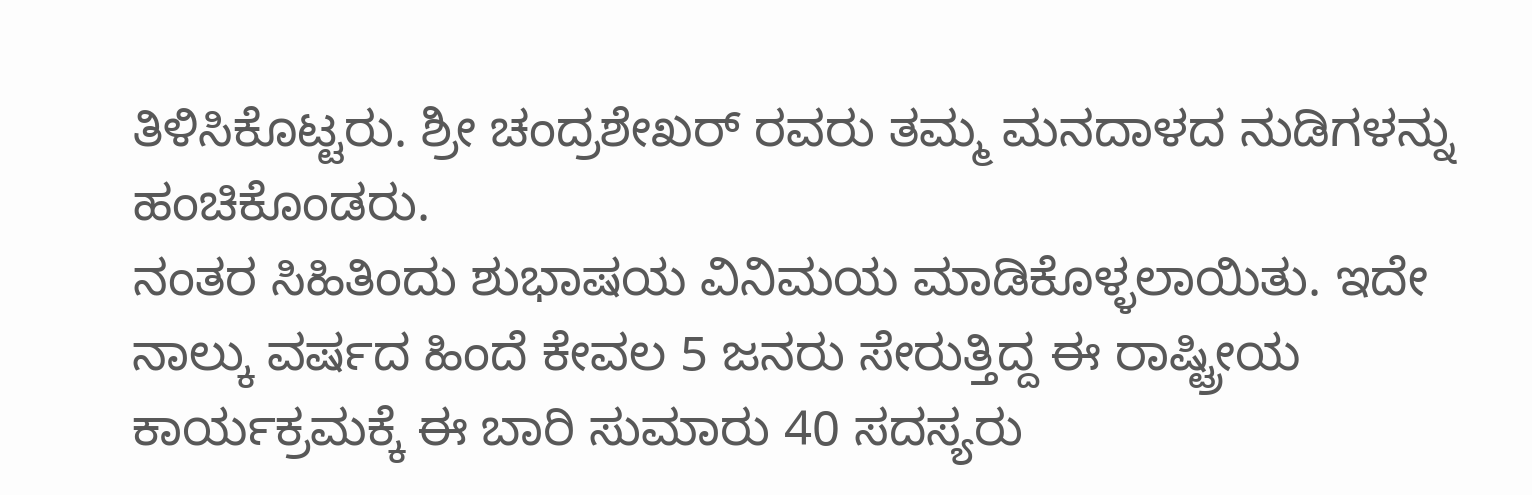ತಿಳಿಸಿಕೊಟ್ಟರು. ಶ್ರೀ ಚಂದ್ರಶೇಖರ್ ರವರು ತಮ್ಮ ಮನದಾಳದ ನುಡಿಗಳನ್ನು ಹಂಚಿಕೊಂಡರು.
ನಂತರ ಸಿಹಿತಿಂದು ಶುಭಾಷಯ ವಿನಿಮಯ ಮಾಡಿಕೊಳ್ಳಲಾಯಿತು. ಇದೇ ನಾಲ್ಕು ವರ್ಷದ ಹಿಂದೆ ಕೇವಲ 5 ಜನರು ಸೇರುತ್ತಿದ್ದ ಈ ರಾಷ್ಟ್ರೀಯ ಕಾರ್ಯಕ್ರಮಕ್ಕೆ ಈ ಬಾರಿ ಸುಮಾರು 40 ಸದಸ್ಯರು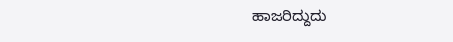ಹಾಜರಿದ್ದುದು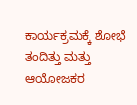ಕಾರ್ಯಕ್ರಮಕ್ಕೆ ಶೋಭೆ ತಂದಿತ್ತು ಮತ್ತು ಆಯೋಜಕರ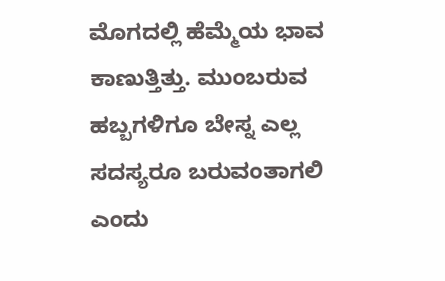ಮೊಗದಲ್ಲಿ ಹೆಮ್ಮೆಯ ಭಾವ ಕಾಣುತ್ತಿತ್ತು. ಮುಂಬರುವ ಹಬ್ಬಗಳಿಗೂ ಬೇಸ್ನ ಎಲ್ಲ ಸದಸ್ಯರೂ ಬರುವಂತಾಗಲಿ ಎಂದು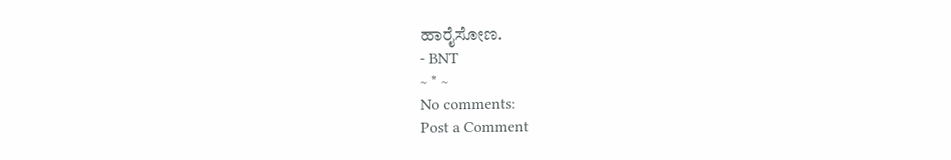ಹಾರೈಸೋಣ.
- BNT
~ * ~
No comments:
Post a Comment